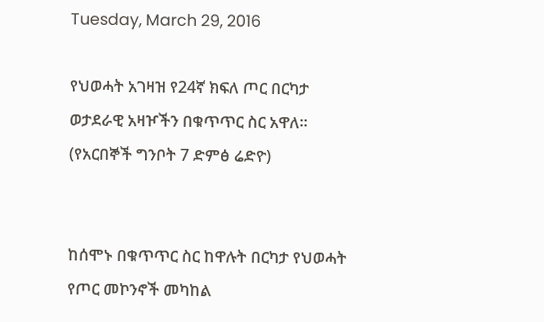Tuesday, March 29, 2016

የህወሓት አገዛዝ የ24ኛ ክፍለ ጦር በርካታ ወታደራዊ አዛዦችን በቁጥጥር ስር አዋለ፡፡(የአርበኞች ግንቦት 7 ድምፅ ሬድዮ)


ከሰሞኑ በቁጥጥር ስር ከዋሉት በርካታ የህወሓት የጦር መኮንኖች መካከል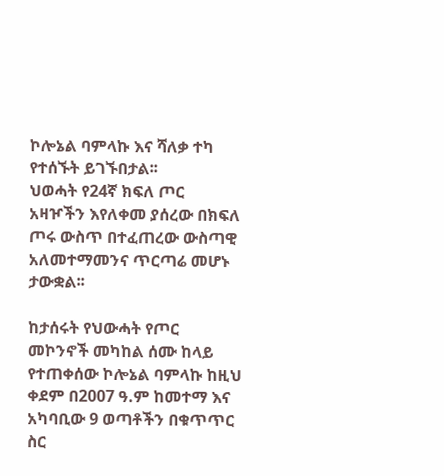ኮሎኔል ባምላኩ እና ሻለቃ ተካ የተሰኙት ይገኙበታል፡፡
ህወሓት የ24ኛ ክፍለ ጦር አዛዦችን እየለቀመ ያሰረው በክፍለ ጦሩ ውስጥ በተፈጠረው ውስጣዊ አለመተማመንና ጥርጣሬ መሆኑ ታውቋል፡፡

ከታሰሩት የህውሓት የጦር መኮንኖች መካከል ሰሙ ከላይ የተጠቀሰው ኮሎኔል ባምላኩ ከዚህ ቀደም በ2007 ዓ.ም ከመተማ እና አካባቢው 9 ወጣቶችን በቁጥጥር ስር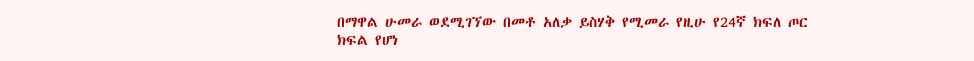በማዋል ሁመራ ወደሚገኘው በመቶ አለቃ ይስሃቅ የሚመራ የዚሁ የ24ኛ ክፍለ ጦር ክፍል የሆነ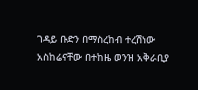ገዳይ ቡድን በማስረከብ ተረሽነው አስከሬናቸው በተከዜ ወንዝ አቅራቢያ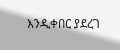እንዲቀበር ያደረገ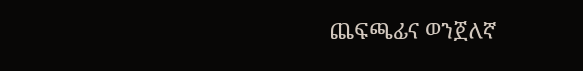ጨፍጫፊና ወንጀለኛ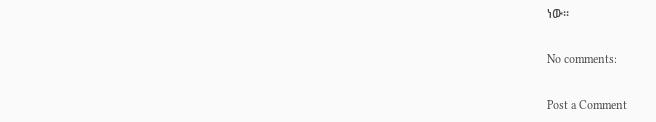ነው፡፡

No comments:

Post a Comment